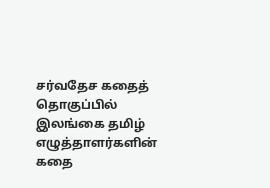சர்வதேச கதைத் தொகுப்பில் இலங்கை தமிழ் எழுத்தாளர்களின் கதை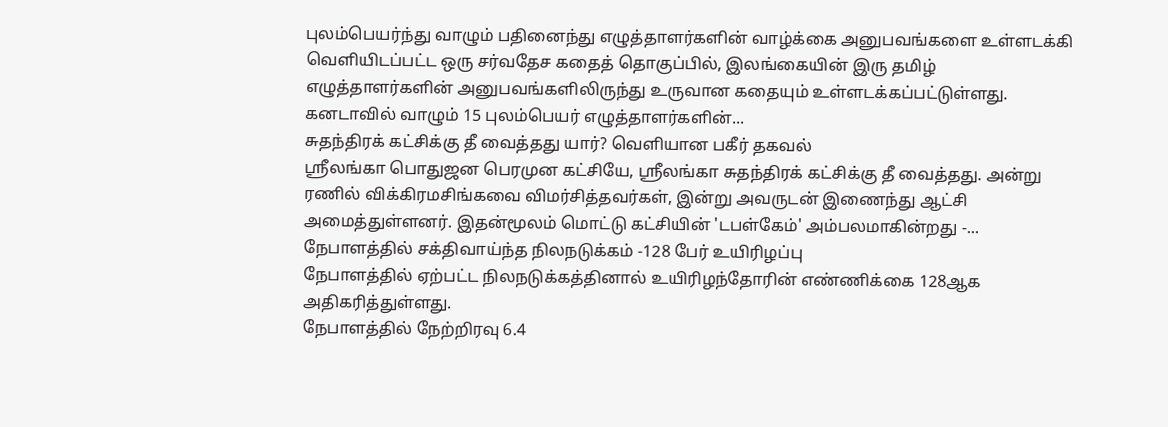புலம்பெயர்ந்து வாழும் பதினைந்து எழுத்தாளர்களின் வாழ்க்கை அனுபவங்களை உள்ளடக்கி வெளியிடப்பட்ட ஒரு சர்வதேச கதைத் தொகுப்பில், இலங்கையின் இரு தமிழ் எழுத்தாளர்களின் அனுபவங்களிலிருந்து உருவான கதையும் உள்ளடக்கப்பட்டுள்ளது.
கனடாவில் வாழும் 15 புலம்பெயர் எழுத்தாளர்களின்...
சுதந்திரக் கட்சிக்கு தீ வைத்தது யார்? வெளியான பகீர் தகவல்
ஶ்ரீலங்கா பொதுஜன பெரமுன கட்சியே, ஶ்ரீலங்கா சுதந்திரக் கட்சிக்கு தீ வைத்தது. அன்று ரணில் விக்கிரமசிங்கவை விமர்சித்தவர்கள், இன்று அவருடன் இணைந்து ஆட்சி அமைத்துள்ளனர். இதன்மூலம் மொட்டு கட்சியின் 'டபள்கேம்' அம்பலமாகின்றது -...
நேபாளத்தில் சக்திவாய்ந்த நிலநடுக்கம் -128 பேர் உயிரிழப்பு
நேபாளத்தில் ஏற்பட்ட நிலநடுக்கத்தினால் உயிரிழந்தோரின் எண்ணிக்கை 128ஆக அதிகரித்துள்ளது.
நேபாளத்தில் நேற்றிரவு 6.4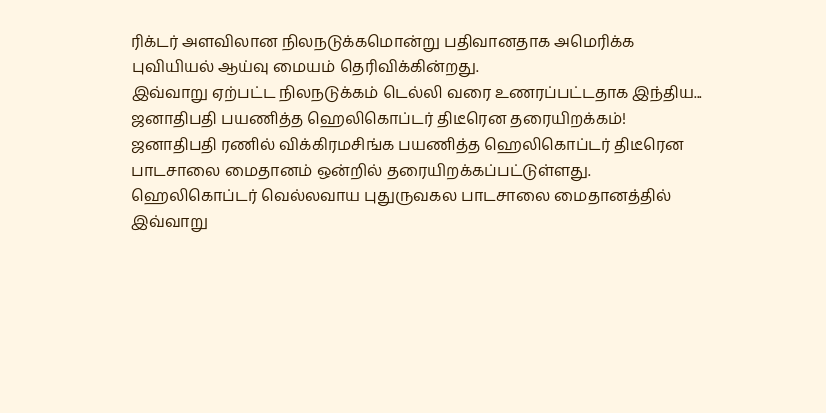ரிக்டர் அளவிலான நிலநடுக்கமொன்று பதிவானதாக அமெரிக்க புவியியல் ஆய்வு மையம் தெரிவிக்கின்றது.
இவ்வாறு ஏற்பட்ட நிலநடுக்கம் டெல்லி வரை உணரப்பட்டதாக இந்திய...
ஜனாதிபதி பயணித்த ஹெலிகொப்டர் திடீரென தரையிறக்கம்!
ஜனாதிபதி ரணில் விக்கிரமசிங்க பயணித்த ஹெலிகொப்டர் திடீரென பாடசாலை மைதானம் ஒன்றில் தரையிறக்கப்பட்டுள்ளது.
ஹெலிகொப்டர் வெல்லவாய புதுருவகல பாடசாலை மைதானத்தில் இவ்வாறு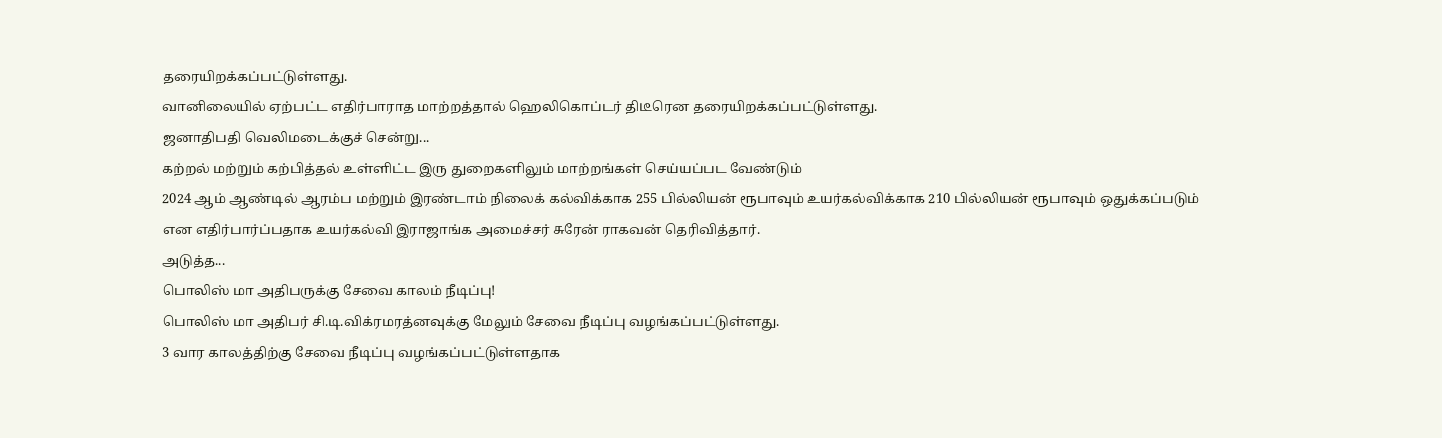தரையிறக்கப்பட்டுள்ளது.
வானிலையில் ஏற்பட்ட எதிர்பாராத மாற்றத்தால் ஹெலிகொப்டர் திடீரென தரையிறக்கப்பட்டுள்ளது.
ஜனாதிபதி வெலிமடைக்குச் சென்று...
கற்றல் மற்றும் கற்பித்தல் உள்ளிட்ட இரு துறைகளிலும் மாற்றங்கள் செய்யப்பட வேண்டும்
2024 ஆம் ஆண்டில் ஆரம்ப மற்றும் இரண்டாம் நிலைக் கல்விக்காக 255 பில்லியன் ரூபாவும் உயர்கல்விக்காக 210 பில்லியன் ரூபாவும் ஒதுக்கப்படும் என எதிர்பார்ப்பதாக உயர்கல்வி இராஜாங்க அமைச்சர் சுரேன் ராகவன் தெரிவித்தார்.
அடுத்த...
பொலிஸ் மா அதிபருக்கு சேவை காலம் நீடிப்பு!
பொலிஸ் மா அதிபர் சி.டி.விக்ரமரத்னவுக்கு மேலும் சேவை நீடிப்பு வழங்கப்பட்டுள்ளது.
3 வார காலத்திற்கு சேவை நீடிப்பு வழங்கப்பட்டுள்ளதாக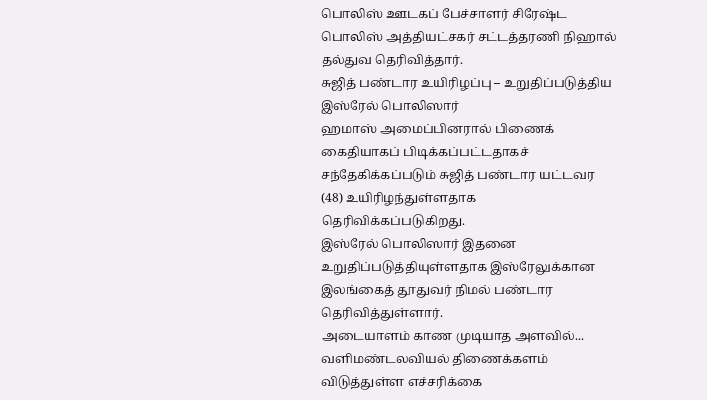பொலிஸ் ஊடகப் பேச்சாளர் சிரேஷ்ட பொலிஸ் அத்தியட்சகர் சட்டத்தரணி நிஹால் தல்துவ தெரிவித்தார்.
சுஜித் பண்டார உயிரிழப்பு – உறுதிப்படுத்திய இஸ்ரேல் பொலிஸார்
ஹமாஸ் அமைப்பினரால் பிணைக் கைதியாகப் பிடிக்கப்பட்டதாகச் சந்தேகிக்கப்படும் சுஜித் பண்டார யட்டவர (48) உயிரிழந்துள்ளதாக தெரிவிக்கப்படுகிறது.
இஸ்ரேல் பொலிஸார் இதனை உறுதிப்படுத்தியுள்ளதாக இஸ்ரேலுக்கான இலங்கைத் தூதுவர் நிமல் பண்டார தெரிவித்துள்ளார்.
அடையாளம் காண முடியாத அளவில்...
வளிமண்டலவியல் திணைக்களம் விடுத்துள்ள எச்சரிக்கை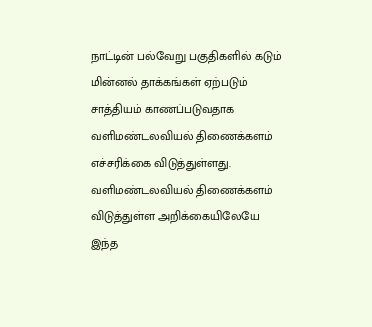நாட்டின் பல்வேறு பகுதிகளில் கடும் மின்னல் தாக்கங்கள் ஏற்படும் சாத்தியம் காணப்படுவதாக வளிமண்டலவியல் திணைக்களம் எச்சரிக்கை விடுத்துள்ளது.
வளிமண்டலவியல் திணைக்களம் விடுத்துள்ள அறிக்கையிலேயே இந்த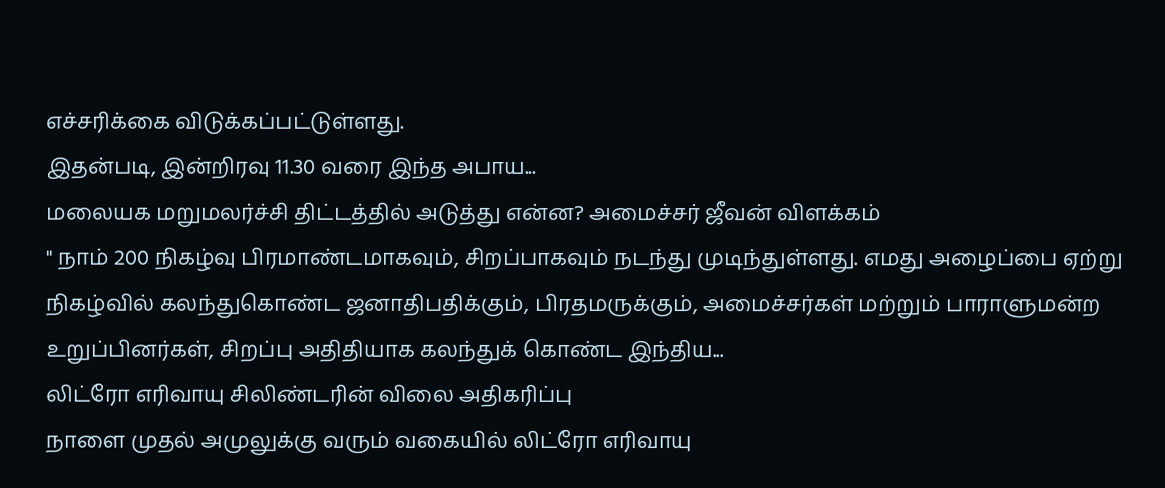எச்சரிக்கை விடுக்கப்பட்டுள்ளது.
இதன்படி, இன்றிரவு 11.30 வரை இந்த அபாய...
மலையக மறுமலர்ச்சி திட்டத்தில் அடுத்து என்ன? அமைச்சர் ஜீவன் விளக்கம்
" நாம் 200 நிகழ்வு பிரமாண்டமாகவும், சிறப்பாகவும் நடந்து முடிந்துள்ளது. எமது அழைப்பை ஏற்று நிகழ்வில் கலந்துகொண்ட ஜனாதிபதிக்கும், பிரதமருக்கும், அமைச்சர்கள் மற்றும் பாராளுமன்ற உறுப்பினர்கள், சிறப்பு அதிதியாக கலந்துக் கொண்ட இந்திய...
லிட்ரோ எரிவாயு சிலிண்டரின் விலை அதிகரிப்பு
நாளை முதல் அமுலுக்கு வரும் வகையில் லிட்ரோ எரிவாயு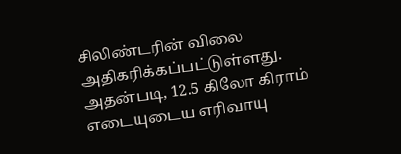சிலிண்டரின் விலை அதிகரிக்கப்பட்டுள்ளது.
அதன்படி, 12.5 கிலோ கிராம் எடையுடைய எரிவாயு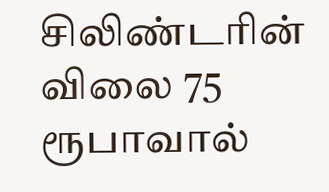சிலிண்டரின் விலை 75 ரூபாவால்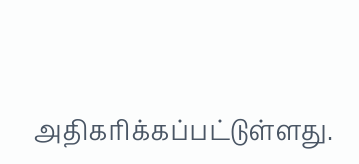அதிகரிக்கப்பட்டுள்ளது.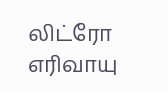லிட்ரோ எரிவாயு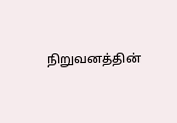நிறுவனத்தின்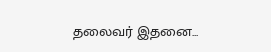தலைவர் இதனை...